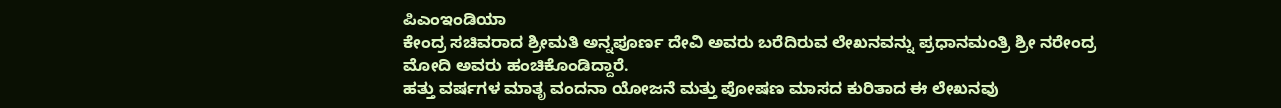ಪಿಎಂಇಂಡಿಯಾ
ಕೇಂದ್ರ ಸಚಿವರಾದ ಶ್ರೀಮತಿ ಅನ್ನಪೂರ್ಣ ದೇವಿ ಅವರು ಬರೆದಿರುವ ಲೇಖನವನ್ನು ಪ್ರಧಾನಮಂತ್ರಿ ಶ್ರೀ ನರೇಂದ್ರ ಮೋದಿ ಅವರು ಹಂಚಿಕೊಂಡಿದ್ದಾರೆ.
ಹತ್ತು ವರ್ಷಗಳ ಮಾತೃ ವಂದನಾ ಯೋಜನೆ ಮತ್ತು ಪೋಷಣ ಮಾಸದ ಕುರಿತಾದ ಈ ಲೇಖನವು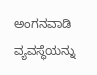ಅಂಗನವಾಡಿ ವ್ಯವಸ್ಥೆಯನ್ನು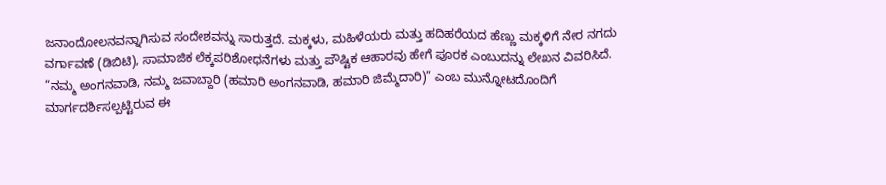ಜನಾಂದೋಲನವನ್ನಾಗಿಸುವ ಸಂದೇಶವನ್ನು ಸಾರುತ್ತದೆ. ಮಕ್ಕಳು, ಮಹಿಳೆಯರು ಮತ್ತು ಹದಿಹರೆಯದ ಹೆಣ್ಣು ಮಕ್ಕಳಿಗೆ ನೇರ ನಗದು ವರ್ಗಾವಣೆ (ಡಿಬಿಟಿ), ಸಾಮಾಜಿಕ ಲೆಕ್ಕಪರಿಶೋಧನೆಗಳು ಮತ್ತು ಪೌಷ್ಟಿಕ ಆಹಾರವು ಹೇಗೆ ಪೂರಕ ಎಂಬುದನ್ನು ಲೇಖನ ವಿವರಿಸಿದೆ. “ನಮ್ಮ ಅಂಗನವಾಡಿ, ನಮ್ಮ ಜವಾಬ್ದಾರಿ (ಹಮಾರಿ ಅಂಗನವಾಡಿ, ಹಮಾರಿ ಜಿಮ್ಮೆದಾರಿ)” ಎಂಬ ಮುನ್ನೋಟದೊಂದಿಗೆ ಮಾರ್ಗದರ್ಶಿಸಲ್ಪಟ್ಟಿರುವ ಈ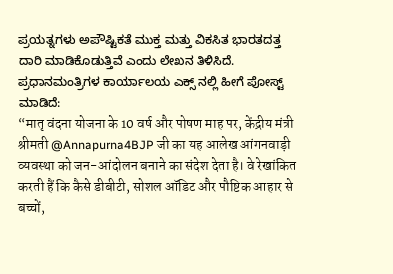ಪ್ರಯತ್ನಗಳು ಅಪೌಷ್ಟಿಕತೆ ಮುಕ್ತ ಮತ್ತು ವಿಕಸಿತ ಭಾರತದತ್ತ ದಾರಿ ಮಾಡಿಕೊಡುತ್ತಿವೆ ಎಂದು ಲೇಖನ ತಿಳಿಸಿದೆ.
ಪ್ರಧಾನಮಂತ್ರಿಗಳ ಕಾರ್ಯಾಲಯ ಎಕ್ಸ್ ನಲ್ಲಿ ಹೀಗೆ ಪೋಸ್ಟ್ ಮಾಡಿದೆ:
“मातृ वंदना योजना के 10 वर्ष और पोषण माह पर, केंद्रीय मंत्री श्रीमती @Annapurna4BJP जी का यह आलेख आंगनवाड़ी व्यवस्था को जन-आंदोलन बनाने का संदेश देता है। वे रेखांकित करती हैं कि कैसे डीबीटी, सोशल ऑडिट और पौष्टिक आहार से बच्चों,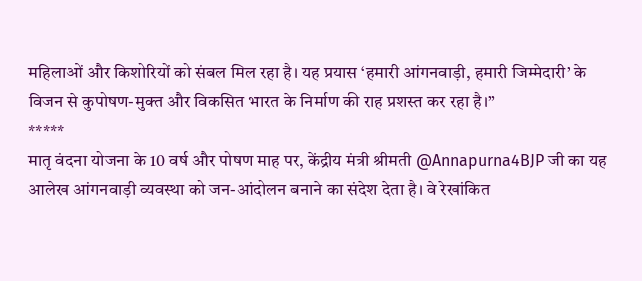महिलाओं और किशोरियों को संबल मिल रहा है। यह प्रयास ‘हमारी आंगनवाड़ी, हमारी जिम्मेदारी’ के विजन से कुपोषण-मुक्त और विकसित भारत के निर्माण की राह प्रशस्त कर रहा है।”
*****
मातृ वंदना योजना के 10 वर्ष और पोषण माह पर, केंद्रीय मंत्री श्रीमती @Annapurna4BJP जी का यह आलेख आंगनवाड़ी व्यवस्था को जन-आंदोलन बनाने का संदेश देता है। वे रेखांकित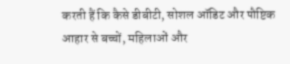करती हैं कि कैसे डीबीटी, सोशल ऑडिट और पौष्टिक आहार से बच्चों, महिलाओं और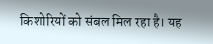किशोरियों को संबल मिल रहा है। यह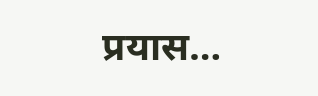प्रयास…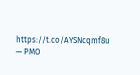https://t.co/AYSNcqmf8u
— PMO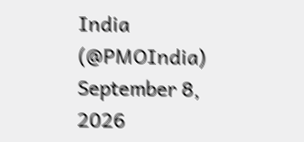India (@PMOIndia) September 8, 2026